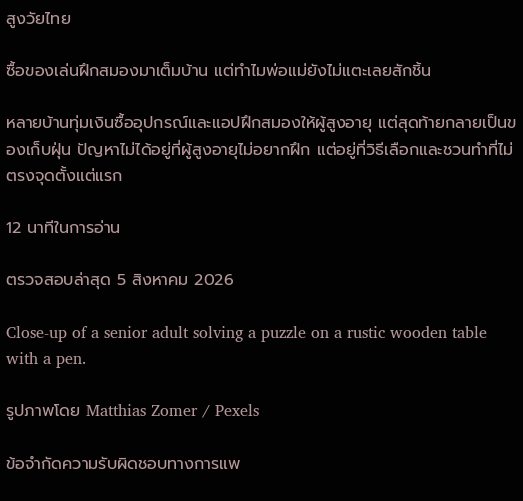สูงวัยไทย

ซื้อของเล่นฝึกสมองมาเต็มบ้าน แต่ทำไมพ่อแม่ยังไม่แตะเลยสักชิ้น

หลายบ้านทุ่มเงินซื้ออุปกรณ์และแอปฝึกสมองให้ผู้สูงอายุ แต่สุดท้ายกลายเป็นของเก็บฝุ่น ปัญหาไม่ได้อยู่ที่ผู้สูงอายุไม่อยากฝึก แต่อยู่ที่วิธีเลือกและชวนทำที่ไม่ตรงจุดตั้งแต่แรก

12 นาทีในการอ่าน

ตรวจสอบล่าสุด 5 สิงหาคม 2026

Close-up of a senior adult solving a puzzle on a rustic wooden table with a pen.

รูปภาพโดย Matthias Zomer / Pexels

ข้อจำกัดความรับผิดชอบทางการแพ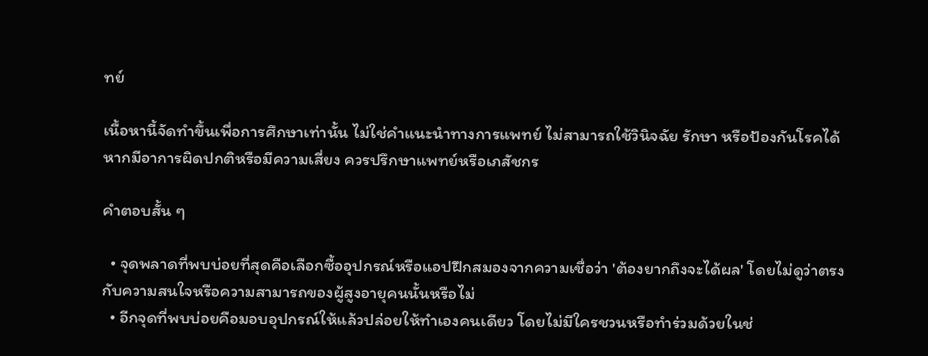ทย์

เนื้อหานี้จัดทำขึ้นเพื่อการศึกษาเท่านั้น ไม่ใช่คำแนะนำทางการแพทย์ ไม่สามารถใช้วินิจฉัย รักษา หรือป้องกันโรคได้ หากมีอาการผิดปกติหรือมีความเสี่ยง ควรปรึกษาแพทย์หรือเภสัชกร

คำตอบสั้น ๆ

  • จุดพลาดที่พบบ่อยที่สุดคือเลือกซื้ออุปกรณ์หรือแอปฝึกสมองจากความเชื่อว่า 'ต้องยากถึงจะได้ผล' โดยไม่ดูว่าตรงกับความสนใจหรือความสามารถของผู้สูงอายุคนนั้นหรือไม่
  • อีกจุดที่พบบ่อยคือมอบอุปกรณ์ให้แล้วปล่อยให้ทำเองคนเดียว โดยไม่มีใครชวนหรือทำร่วมด้วยในช่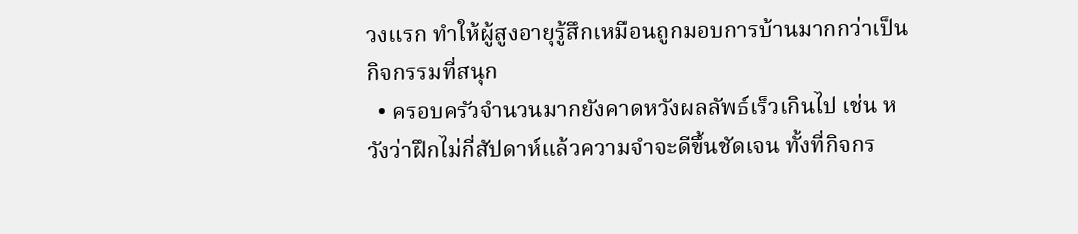วงแรก ทำให้ผู้สูงอายุรู้สึกเหมือนถูกมอบการบ้านมากกว่าเป็นกิจกรรมที่สนุก
  • ครอบครัวจำนวนมากยังคาดหวังผลลัพธ์เร็วเกินไป เช่น หวังว่าฝึกไม่กี่สัปดาห์แล้วความจำจะดีขึ้นชัดเจน ทั้งที่กิจกร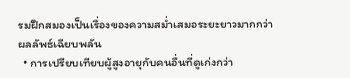รมฝึกสมองเป็นเรื่องของความสม่ำเสมอระยะยาวมากกว่าผลลัพธ์เฉียบพลัน
  • การเปรียบเทียบผู้สูงอายุกับคนอื่นที่ดูเก่งกว่า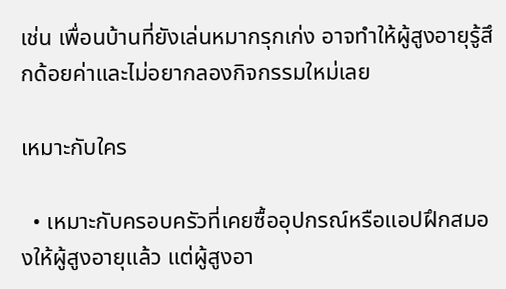เช่น เพื่อนบ้านที่ยังเล่นหมากรุกเก่ง อาจทำให้ผู้สูงอายุรู้สึกด้อยค่าและไม่อยากลองกิจกรรมใหม่เลย

เหมาะกับใคร

  • เหมาะกับครอบครัวที่เคยซื้ออุปกรณ์หรือแอปฝึกสมองให้ผู้สูงอายุแล้ว แต่ผู้สูงอา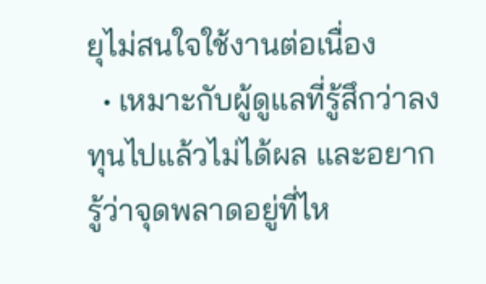ยุไม่สนใจใช้งานต่อเนื่อง
  • เหมาะกับผู้ดูแลที่รู้สึกว่าลงทุนไปแล้วไม่ได้ผล และอยากรู้ว่าจุดพลาดอยู่ที่ไห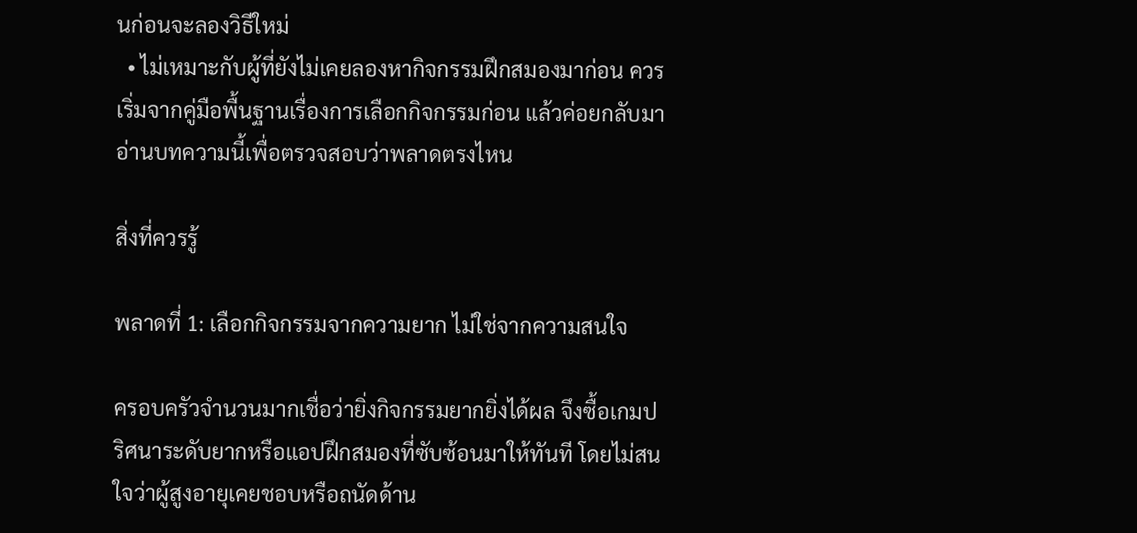นก่อนจะลองวิธีใหม่
  • ไม่เหมาะกับผู้ที่ยังไม่เคยลองหากิจกรรมฝึกสมองมาก่อน ควรเริ่มจากคู่มือพื้นฐานเรื่องการเลือกกิจกรรมก่อน แล้วค่อยกลับมาอ่านบทความนี้เพื่อตรวจสอบว่าพลาดตรงไหน

สิ่งที่ควรรู้

พลาดที่ 1: เลือกกิจกรรมจากความยาก ไม่ใช่จากความสนใจ

ครอบครัวจำนวนมากเชื่อว่ายิ่งกิจกรรมยากยิ่งได้ผล จึงซื้อเกมปริศนาระดับยากหรือแอปฝึกสมองที่ซับซ้อนมาให้ทันที โดยไม่สนใจว่าผู้สูงอายุเคยชอบหรือถนัดด้าน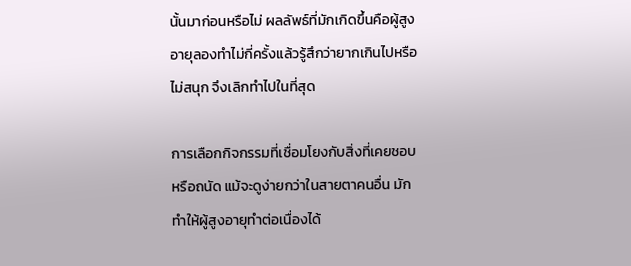นั้นมาก่อนหรือไม่ ผลลัพธ์ที่มักเกิดขึ้นคือผู้สูงอายุลองทำไม่กี่ครั้งแล้วรู้สึกว่ายากเกินไปหรือไม่สนุก จึงเลิกทำไปในที่สุด

การเลือกกิจกรรมที่เชื่อมโยงกับสิ่งที่เคยชอบหรือถนัด แม้จะดูง่ายกว่าในสายตาคนอื่น มักทำให้ผู้สูงอายุทำต่อเนื่องได้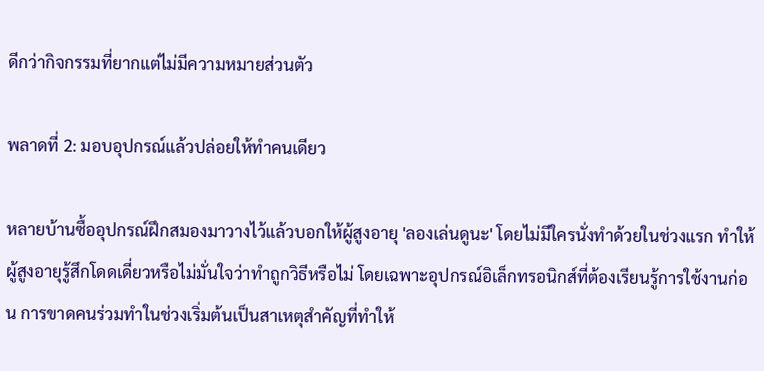ดีกว่ากิจกรรมที่ยากแต่ไม่มีความหมายส่วนตัว

พลาดที่ 2: มอบอุปกรณ์แล้วปล่อยให้ทำคนเดียว

หลายบ้านซื้ออุปกรณ์ฝึกสมองมาวางไว้แล้วบอกให้ผู้สูงอายุ 'ลองเล่นดูนะ' โดยไม่มีใครนั่งทำด้วยในช่วงแรก ทำให้ผู้สูงอายุรู้สึกโดดเดี่ยวหรือไม่มั่นใจว่าทำถูกวิธีหรือไม่ โดยเฉพาะอุปกรณ์อิเล็กทรอนิกส์ที่ต้องเรียนรู้การใช้งานก่อน การขาดคนร่วมทำในช่วงเริ่มต้นเป็นสาเหตุสำคัญที่ทำให้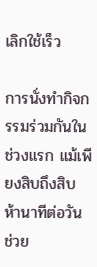เลิกใช้เร็ว

การนั่งทำกิจกรรมร่วมกันในช่วงแรก แม้เพียงสิบถึงสิบห้านาทีต่อวัน ช่วย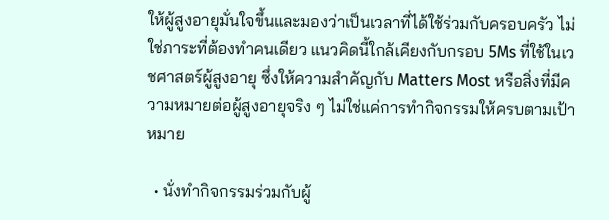ให้ผู้สูงอายุมั่นใจขึ้นและมองว่าเป็นเวลาที่ได้ใช้ร่วมกับครอบครัว ไม่ใช่ภาระที่ต้องทำคนเดียว แนวคิดนี้ใกล้เคียงกับกรอบ 5Ms ที่ใช้ในเวชศาสตร์ผู้สูงอายุ ซึ่งให้ความสำคัญกับ Matters Most หรือสิ่งที่มีความหมายต่อผู้สูงอายุจริง ๆ ไม่ใช่แค่การทำกิจกรรมให้ครบตามเป้าหมาย

  • นั่งทำกิจกรรมร่วมกับผู้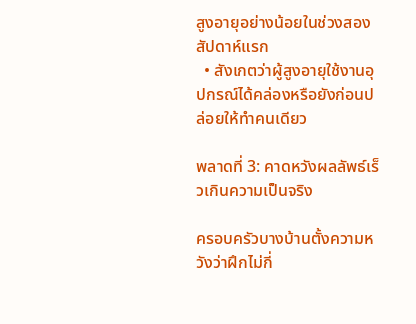สูงอายุอย่างน้อยในช่วงสองสัปดาห์แรก
  • สังเกตว่าผู้สูงอายุใช้งานอุปกรณ์ได้คล่องหรือยังก่อนปล่อยให้ทำคนเดียว

พลาดที่ 3: คาดหวังผลลัพธ์เร็วเกินความเป็นจริง

ครอบครัวบางบ้านตั้งความหวังว่าฝึกไม่กี่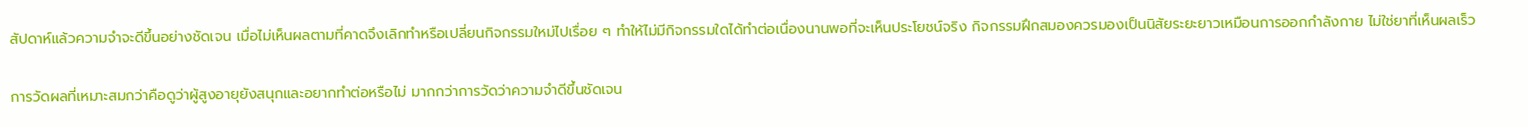สัปดาห์แล้วความจำจะดีขึ้นอย่างชัดเจน เมื่อไม่เห็นผลตามที่คาดจึงเลิกทำหรือเปลี่ยนกิจกรรมใหม่ไปเรื่อย ๆ ทำให้ไม่มีกิจกรรมใดได้ทำต่อเนื่องนานพอที่จะเห็นประโยชน์จริง กิจกรรมฝึกสมองควรมองเป็นนิสัยระยะยาวเหมือนการออกกำลังกาย ไม่ใช่ยาที่เห็นผลเร็ว

การวัดผลที่เหมาะสมกว่าคือดูว่าผู้สูงอายุยังสนุกและอยากทำต่อหรือไม่ มากกว่าการวัดว่าความจำดีขึ้นชัดเจน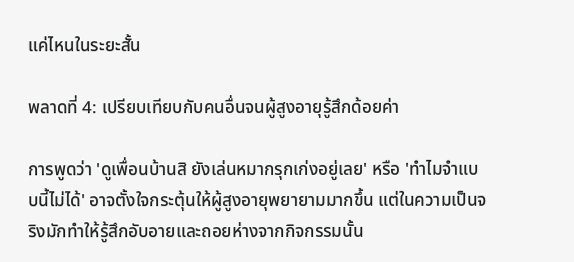แค่ไหนในระยะสั้น

พลาดที่ 4: เปรียบเทียบกับคนอื่นจนผู้สูงอายุรู้สึกด้อยค่า

การพูดว่า 'ดูเพื่อนบ้านสิ ยังเล่นหมากรุกเก่งอยู่เลย' หรือ 'ทำไมจำแบบนี้ไม่ได้' อาจตั้งใจกระตุ้นให้ผู้สูงอายุพยายามมากขึ้น แต่ในความเป็นจริงมักทำให้รู้สึกอับอายและถอยห่างจากกิจกรรมนั้น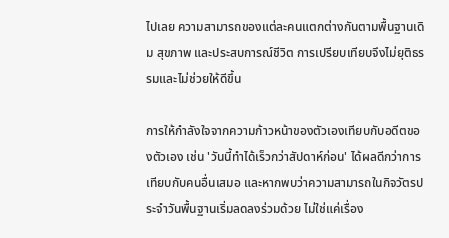ไปเลย ความสามารถของแต่ละคนแตกต่างกันตามพื้นฐานเดิม สุขภาพ และประสบการณ์ชีวิต การเปรียบเทียบจึงไม่ยุติธรรมและไม่ช่วยให้ดีขึ้น

การให้กำลังใจจากความก้าวหน้าของตัวเองเทียบกับอดีตของตัวเอง เช่น 'วันนี้ทำได้เร็วกว่าสัปดาห์ก่อน' ได้ผลดีกว่าการเทียบกับคนอื่นเสมอ และหากพบว่าความสามารถในกิจวัตรประจำวันพื้นฐานเริ่มลดลงร่วมด้วย ไม่ใช่แค่เรื่อง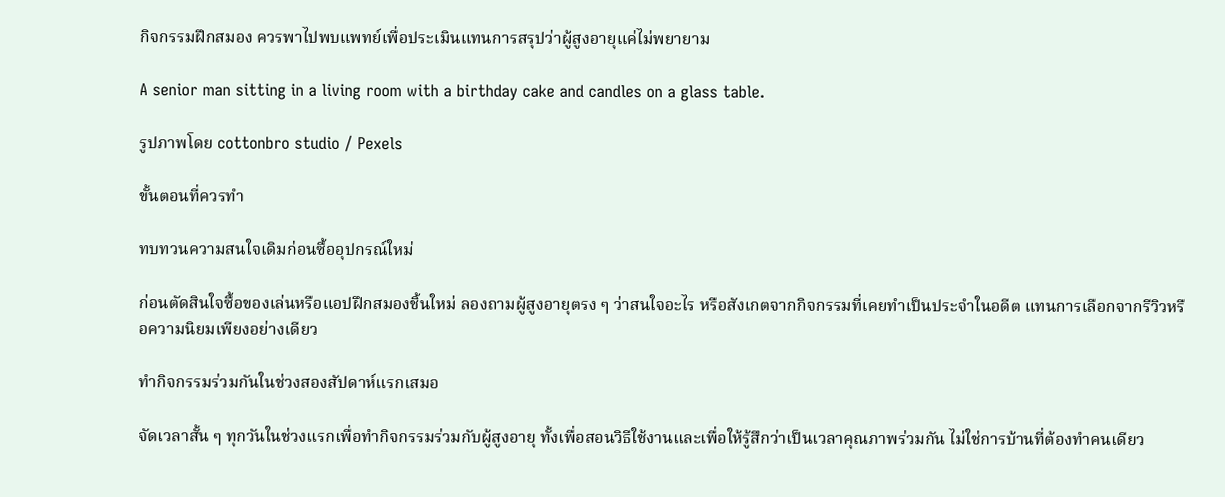กิจกรรมฝึกสมอง ควรพาไปพบแพทย์เพื่อประเมินแทนการสรุปว่าผู้สูงอายุแค่ไม่พยายาม

A senior man sitting in a living room with a birthday cake and candles on a glass table.

รูปภาพโดย cottonbro studio / Pexels

ขั้นตอนที่ควรทำ

ทบทวนความสนใจเดิมก่อนซื้ออุปกรณ์ใหม่

ก่อนตัดสินใจซื้อของเล่นหรือแอปฝึกสมองชิ้นใหม่ ลองถามผู้สูงอายุตรง ๆ ว่าสนใจอะไร หรือสังเกตจากกิจกรรมที่เคยทำเป็นประจำในอดีต แทนการเลือกจากรีวิวหรือความนิยมเพียงอย่างเดียว

ทำกิจกรรมร่วมกันในช่วงสองสัปดาห์แรกเสมอ

จัดเวลาสั้น ๆ ทุกวันในช่วงแรกเพื่อทำกิจกรรมร่วมกับผู้สูงอายุ ทั้งเพื่อสอนวิธีใช้งานและเพื่อให้รู้สึกว่าเป็นเวลาคุณภาพร่วมกัน ไม่ใช่การบ้านที่ต้องทำคนเดียว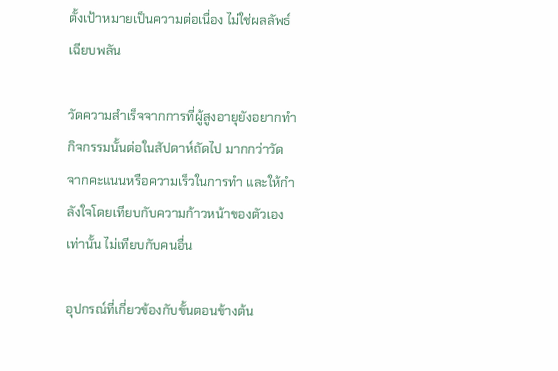ตั้งเป้าหมายเป็นความต่อเนื่อง ไม่ใช่ผลลัพธ์เฉียบพลัน

วัดความสำเร็จจากการที่ผู้สูงอายุยังอยากทำกิจกรรมนั้นต่อในสัปดาห์ถัดไป มากกว่าวัดจากคะแนนหรือความเร็วในการทำ และให้กำลังใจโดยเทียบกับความก้าวหน้าของตัวเองเท่านั้น ไม่เทียบกับคนอื่น

อุปกรณ์ที่เกี่ยวข้องกับขั้นตอนข้างต้น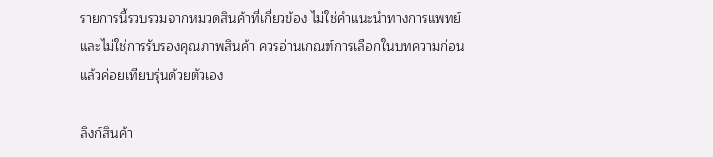รายการนี้รวบรวมจากหมวดสินค้าที่เกี่ยวข้อง ไม่ใช่คำแนะนำทางการแพทย์และไม่ใช่การรับรองคุณภาพสินค้า ควรอ่านเกณฑ์การเลือกในบทความก่อน แล้วค่อยเทียบรุ่นด้วยตัวเอง

ลิงก์สินค้า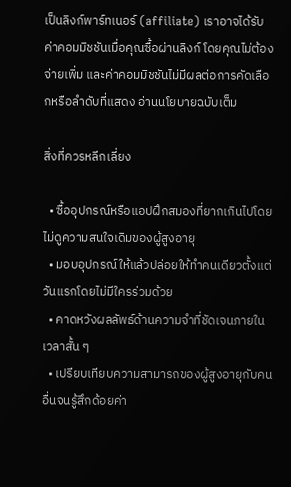เป็นลิงก์พาร์ทเนอร์ (affiliate) เราอาจได้รับค่าคอมมิชชันเมื่อคุณซื้อผ่านลิงก์ โดยคุณไม่ต้องจ่ายเพิ่ม และค่าคอมมิชชันไม่มีผลต่อการคัดเลือกหรือลำดับที่แสดง อ่านนโยบายฉบับเต็ม

สิ่งที่ควรหลีกเลี่ยง

  • ซื้ออุปกรณ์หรือแอปฝึกสมองที่ยากเกินไปโดยไม่ดูความสนใจเดิมของผู้สูงอายุ
  • มอบอุปกรณ์ให้แล้วปล่อยให้ทำคนเดียวตั้งแต่วันแรกโดยไม่มีใครร่วมด้วย
  • คาดหวังผลลัพธ์ด้านความจำที่ชัดเจนภายในเวลาสั้น ๆ
  • เปรียบเทียบความสามารถของผู้สูงอายุกับคนอื่นจนรู้สึกด้อยค่า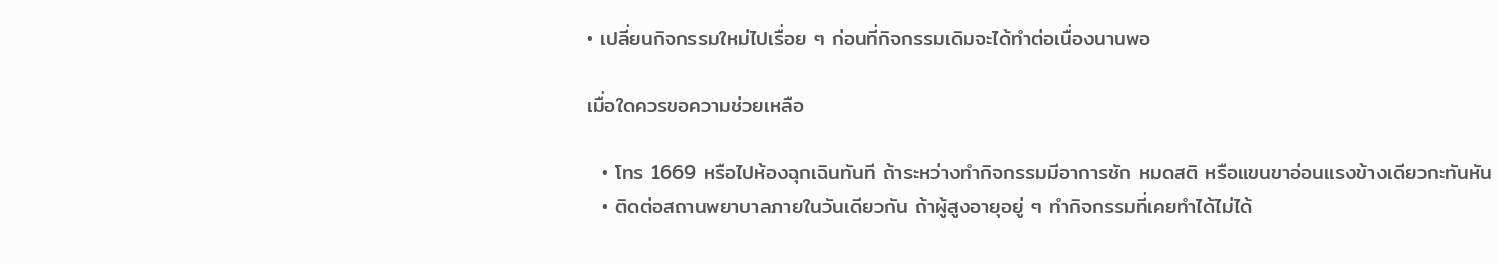• เปลี่ยนกิจกรรมใหม่ไปเรื่อย ๆ ก่อนที่กิจกรรมเดิมจะได้ทำต่อเนื่องนานพอ

เมื่อใดควรขอความช่วยเหลือ

  • โทร 1669 หรือไปห้องฉุกเฉินทันที ถ้าระหว่างทำกิจกรรมมีอาการชัก หมดสติ หรือแขนขาอ่อนแรงข้างเดียวกะทันหัน
  • ติดต่อสถานพยาบาลภายในวันเดียวกัน ถ้าผู้สูงอายุอยู่ ๆ ทำกิจกรรมที่เคยทำได้ไม่ได้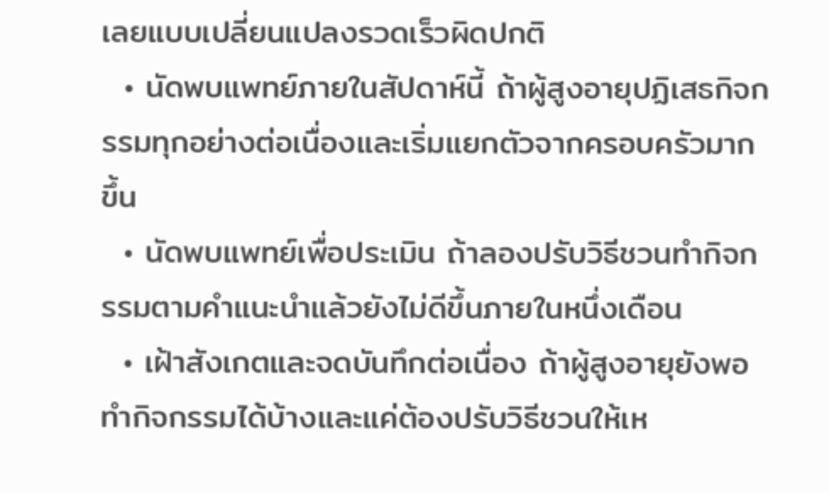เลยแบบเปลี่ยนแปลงรวดเร็วผิดปกติ
  • นัดพบแพทย์ภายในสัปดาห์นี้ ถ้าผู้สูงอายุปฏิเสธกิจกรรมทุกอย่างต่อเนื่องและเริ่มแยกตัวจากครอบครัวมากขึ้น
  • นัดพบแพทย์เพื่อประเมิน ถ้าลองปรับวิธีชวนทำกิจกรรมตามคำแนะนำแล้วยังไม่ดีขึ้นภายในหนึ่งเดือน
  • เฝ้าสังเกตและจดบันทึกต่อเนื่อง ถ้าผู้สูงอายุยังพอทำกิจกรรมได้บ้างและแค่ต้องปรับวิธีชวนให้เห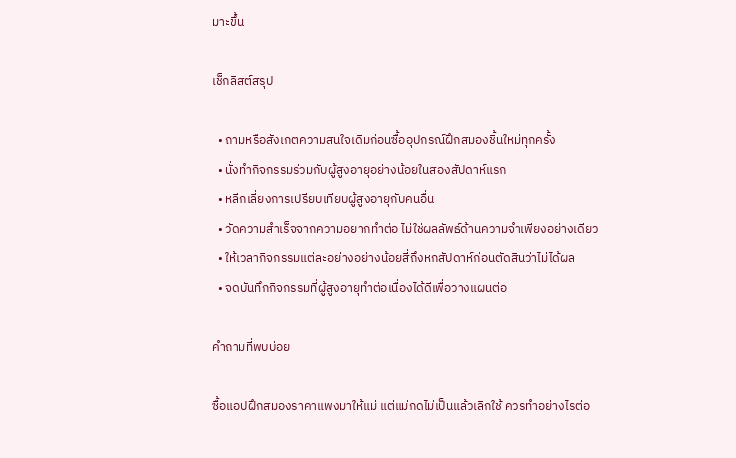มาะขึ้น

เช็กลิสต์สรุป

  • ถามหรือสังเกตความสนใจเดิมก่อนซื้ออุปกรณ์ฝึกสมองชิ้นใหม่ทุกครั้ง
  • นั่งทำกิจกรรมร่วมกับผู้สูงอายุอย่างน้อยในสองสัปดาห์แรก
  • หลีกเลี่ยงการเปรียบเทียบผู้สูงอายุกับคนอื่น
  • วัดความสำเร็จจากความอยากทำต่อ ไม่ใช่ผลลัพธ์ด้านความจำเพียงอย่างเดียว
  • ให้เวลากิจกรรมแต่ละอย่างอย่างน้อยสี่ถึงหกสัปดาห์ก่อนตัดสินว่าไม่ได้ผล
  • จดบันทึกกิจกรรมที่ผู้สูงอายุทำต่อเนื่องได้ดีเพื่อวางแผนต่อ

คำถามที่พบบ่อย

ซื้อแอปฝึกสมองราคาแพงมาให้แม่ แต่แม่กดไม่เป็นแล้วเลิกใช้ ควรทำอย่างไรต่อ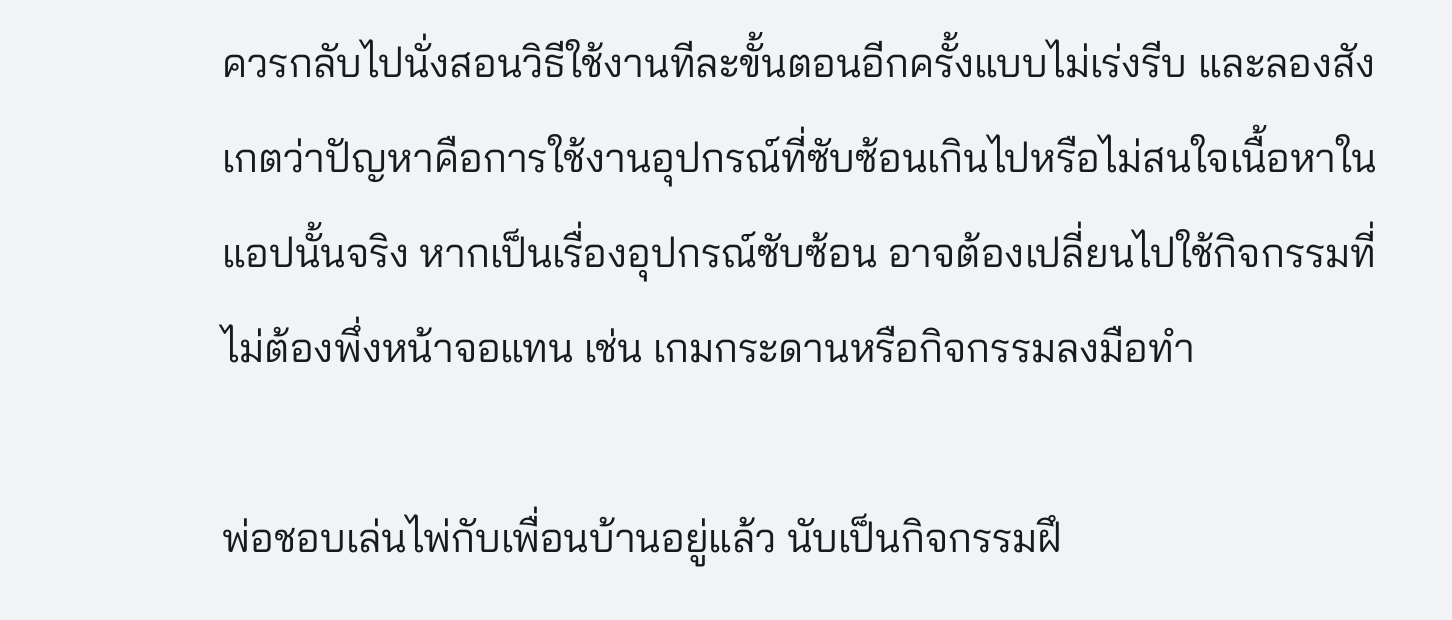ควรกลับไปนั่งสอนวิธีใช้งานทีละขั้นตอนอีกครั้งแบบไม่เร่งรีบ และลองสังเกตว่าปัญหาคือการใช้งานอุปกรณ์ที่ซับซ้อนเกินไปหรือไม่สนใจเนื้อหาในแอปนั้นจริง หากเป็นเรื่องอุปกรณ์ซับซ้อน อาจต้องเปลี่ยนไปใช้กิจกรรมที่ไม่ต้องพึ่งหน้าจอแทน เช่น เกมกระดานหรือกิจกรรมลงมือทำ

พ่อชอบเล่นไพ่กับเพื่อนบ้านอยู่แล้ว นับเป็นกิจกรรมฝึ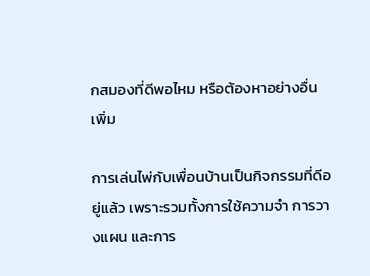กสมองที่ดีพอไหม หรือต้องหาอย่างอื่นเพิ่ม

การเล่นไพ่กับเพื่อนบ้านเป็นกิจกรรมที่ดีอยู่แล้ว เพราะรวมทั้งการใช้ความจำ การวางแผน และการ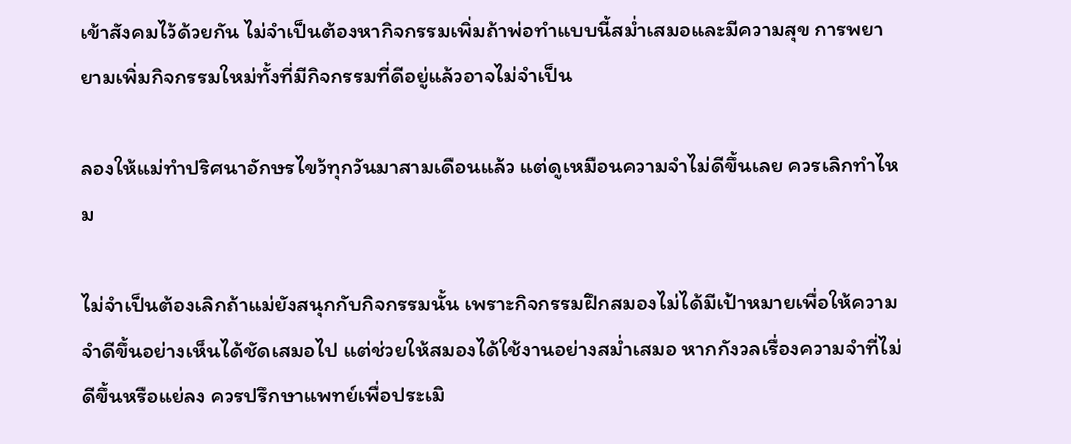เข้าสังคมไว้ด้วยกัน ไม่จำเป็นต้องหากิจกรรมเพิ่มถ้าพ่อทำแบบนี้สม่ำเสมอและมีความสุข การพยายามเพิ่มกิจกรรมใหม่ทั้งที่มีกิจกรรมที่ดีอยู่แล้วอาจไม่จำเป็น

ลองให้แม่ทำปริศนาอักษรไขว้ทุกวันมาสามเดือนแล้ว แต่ดูเหมือนความจำไม่ดีขึ้นเลย ควรเลิกทำไหม

ไม่จำเป็นต้องเลิกถ้าแม่ยังสนุกกับกิจกรรมนั้น เพราะกิจกรรมฝึกสมองไม่ได้มีเป้าหมายเพื่อให้ความจำดีขึ้นอย่างเห็นได้ชัดเสมอไป แต่ช่วยให้สมองได้ใช้งานอย่างสม่ำเสมอ หากกังวลเรื่องความจำที่ไม่ดีขึ้นหรือแย่ลง ควรปรึกษาแพทย์เพื่อประเมิ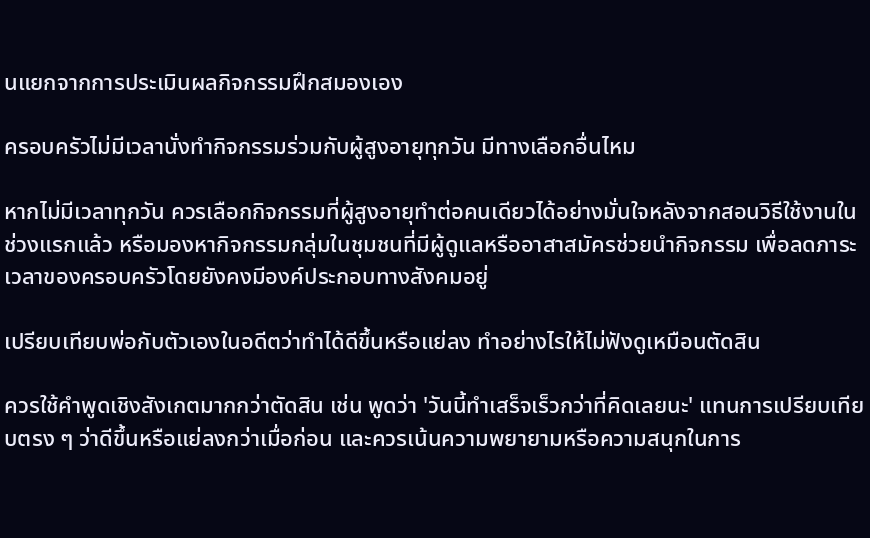นแยกจากการประเมินผลกิจกรรมฝึกสมองเอง

ครอบครัวไม่มีเวลานั่งทำกิจกรรมร่วมกับผู้สูงอายุทุกวัน มีทางเลือกอื่นไหม

หากไม่มีเวลาทุกวัน ควรเลือกกิจกรรมที่ผู้สูงอายุทำต่อคนเดียวได้อย่างมั่นใจหลังจากสอนวิธีใช้งานในช่วงแรกแล้ว หรือมองหากิจกรรมกลุ่มในชุมชนที่มีผู้ดูแลหรืออาสาสมัครช่วยนำกิจกรรม เพื่อลดภาระเวลาของครอบครัวโดยยังคงมีองค์ประกอบทางสังคมอยู่

เปรียบเทียบพ่อกับตัวเองในอดีตว่าทำได้ดีขึ้นหรือแย่ลง ทำอย่างไรให้ไม่ฟังดูเหมือนตัดสิน

ควรใช้คำพูดเชิงสังเกตมากกว่าตัดสิน เช่น พูดว่า 'วันนี้ทำเสร็จเร็วกว่าที่คิดเลยนะ' แทนการเปรียบเทียบตรง ๆ ว่าดีขึ้นหรือแย่ลงกว่าเมื่อก่อน และควรเน้นความพยายามหรือความสนุกในการ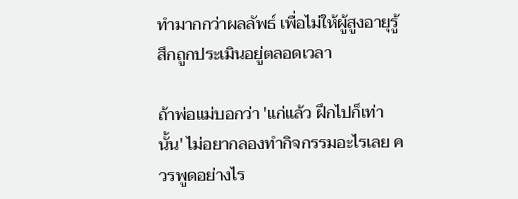ทำมากกว่าผลลัพธ์ เพื่อไม่ให้ผู้สูงอายุรู้สึกถูกประเมินอยู่ตลอดเวลา

ถ้าพ่อแม่บอกว่า 'แก่แล้ว ฝึกไปก็เท่านั้น' ไม่อยากลองทำกิจกรรมอะไรเลย ควรพูดอย่างไร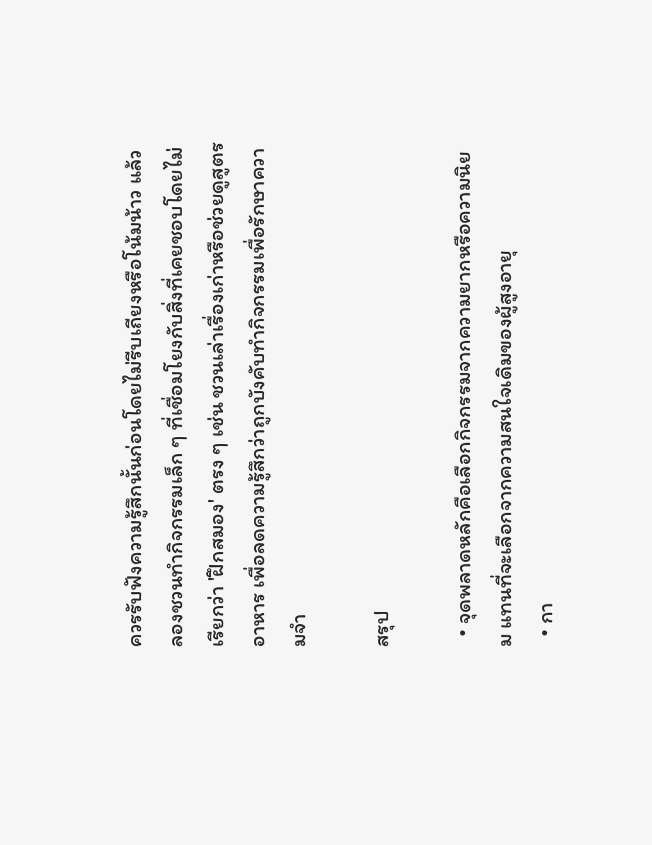ควรรับฟังความรู้สึกนั้นก่อนโดยไม่รีบเถียงหรือโน้มน้าว แล้วลองชวนทำกิจกรรมเล็ก ๆ ที่เชื่อมโยงกับสิ่งที่เคยชอบโดยไม่เรียกว่า 'ฝึกสมอง' ตรง ๆ เช่น ชวนเล่าเรื่องเก่าหรือช่วยดูสูตรอาหาร เพื่อลดความรู้สึกว่าถูกบังคับทำกิจกรรมเพื่อรักษาความจำ

สรุป

  • จุดพลาดหลักคือเลือกกิจกรรมจากความยากหรือความนิยม แทนที่จะเลือกจากความสนใจเดิมของผู้สูงอายุ
  • กา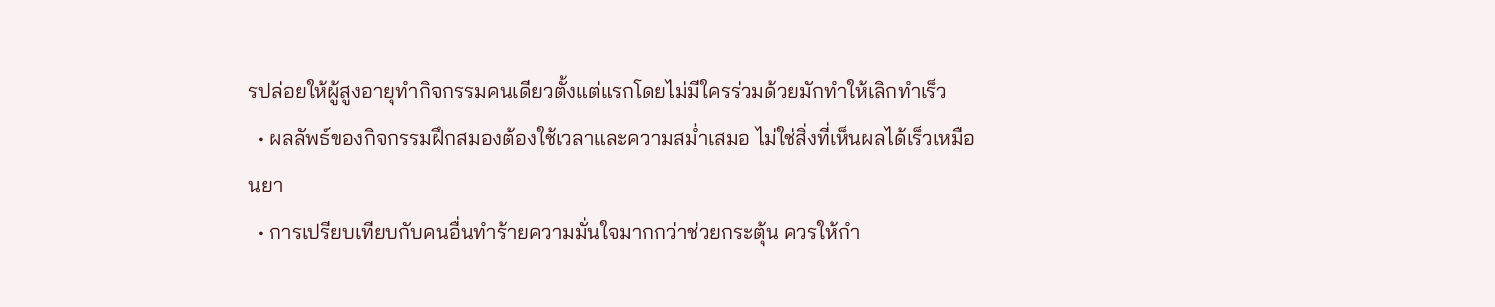รปล่อยให้ผู้สูงอายุทำกิจกรรมคนเดียวตั้งแต่แรกโดยไม่มีใครร่วมด้วยมักทำให้เลิกทำเร็ว
  • ผลลัพธ์ของกิจกรรมฝึกสมองต้องใช้เวลาและความสม่ำเสมอ ไม่ใช่สิ่งที่เห็นผลได้เร็วเหมือนยา
  • การเปรียบเทียบกับคนอื่นทำร้ายความมั่นใจมากกว่าช่วยกระตุ้น ควรให้กำ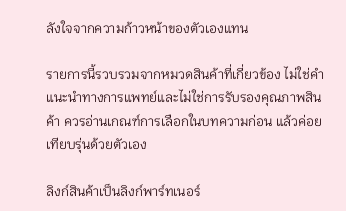ลังใจจากความก้าวหน้าของตัวเองแทน

รายการนี้รวบรวมจากหมวดสินค้าที่เกี่ยวข้อง ไม่ใช่คำแนะนำทางการแพทย์และไม่ใช่การรับรองคุณภาพสินค้า ควรอ่านเกณฑ์การเลือกในบทความก่อน แล้วค่อยเทียบรุ่นด้วยตัวเอง

ลิงก์สินค้าเป็นลิงก์พาร์ทเนอร์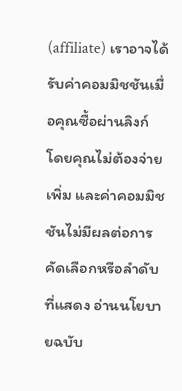(affiliate) เราอาจได้รับค่าคอมมิชชันเมื่อคุณซื้อผ่านลิงก์ โดยคุณไม่ต้องจ่ายเพิ่ม และค่าคอมมิชชันไม่มีผลต่อการคัดเลือกหรือลำดับที่แสดง อ่านนโยบายฉบับ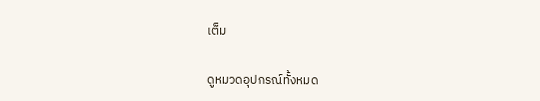เต็ม

ดูหมวดอุปกรณ์ทั้งหมด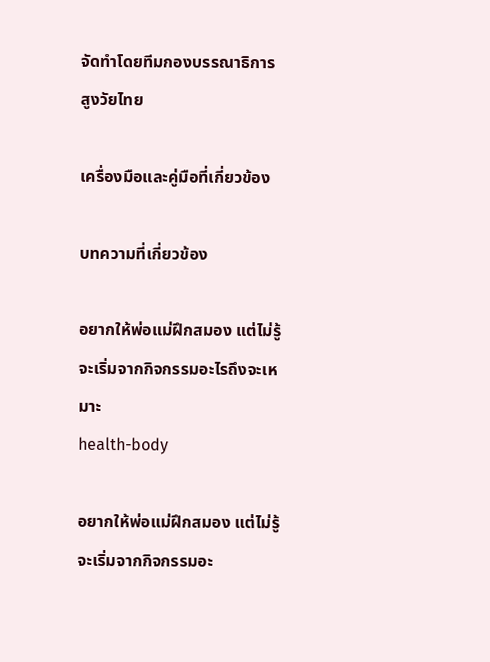จัดทำโดยทีมกองบรรณาธิการสูงวัยไทย

เครื่องมือและคู่มือที่เกี่ยวข้อง

บทความที่เกี่ยวข้อง

อยากให้พ่อแม่ฝึกสมอง แต่ไม่รู้จะเริ่มจากกิจกรรมอะไรถึงจะเหมาะ
health-body

อยากให้พ่อแม่ฝึกสมอง แต่ไม่รู้จะเริ่มจากกิจกรรมอะ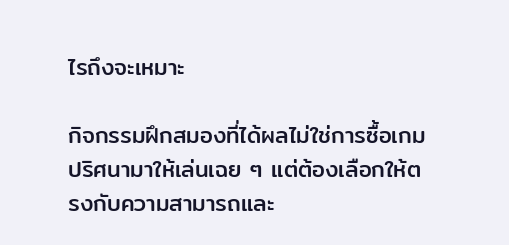ไรถึงจะเหมาะ

กิจกรรมฝึกสมองที่ได้ผลไม่ใช่การซื้อเกมปริศนามาให้เล่นเฉย ๆ แต่ต้องเลือกให้ตรงกับความสามารถและ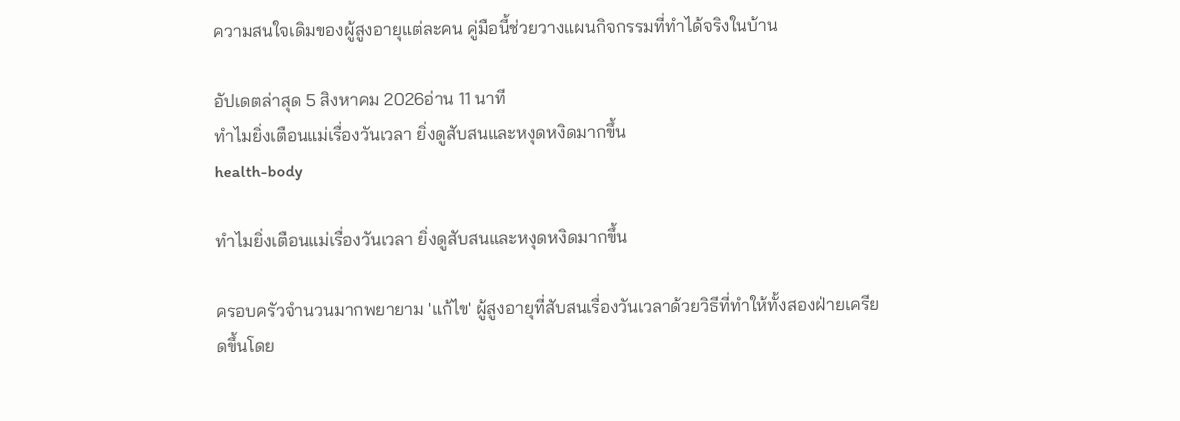ความสนใจเดิมของผู้สูงอายุแต่ละคน คู่มือนี้ช่วยวางแผนกิจกรรมที่ทำได้จริงในบ้าน

อัปเดตล่าสุด 5 สิงหาคม 2026อ่าน 11 นาที
ทำไมยิ่งเตือนแม่เรื่องวันเวลา ยิ่งดูสับสนและหงุดหงิดมากขึ้น
health-body

ทำไมยิ่งเตือนแม่เรื่องวันเวลา ยิ่งดูสับสนและหงุดหงิดมากขึ้น

ครอบครัวจำนวนมากพยายาม 'แก้ไข' ผู้สูงอายุที่สับสนเรื่องวันเวลาด้วยวิธีที่ทำให้ทั้งสองฝ่ายเครียดขึ้นโดย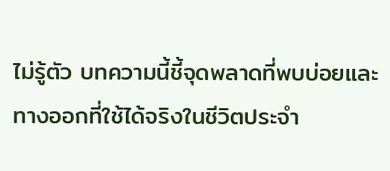ไม่รู้ตัว บทความนี้ชี้จุดพลาดที่พบบ่อยและทางออกที่ใช้ได้จริงในชีวิตประจำ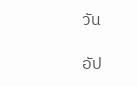วัน

อัป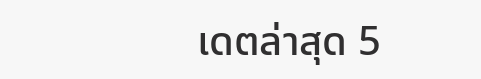เดตล่าสุด 5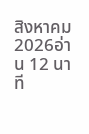สิงหาคม 2026อ่าน 12 นาที